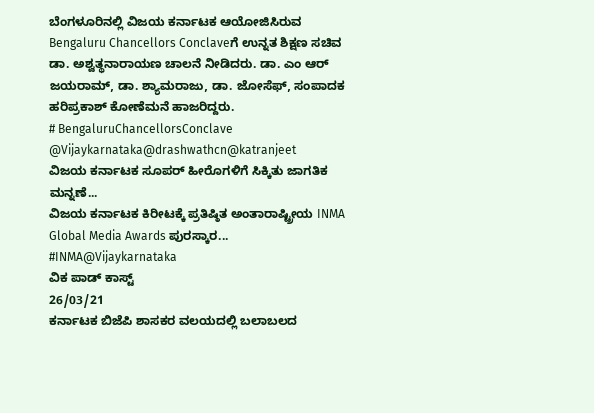ಬೆಂಗಳೂರಿನಲ್ಲಿ ವಿಜಯ ಕರ್ನಾಟಕ ಆಯೋಜಿಸಿರುವ Bengaluru Chancellors Conclaveಗೆ ಉನ್ನತ ಶಿಕ್ಷಣ ಸಚಿವ ಡಾ. ಅಶ್ವತ್ಥನಾರಾಯಣ ಚಾಲನೆ ನೀಡಿದರು. ಡಾ. ಎಂ ಆರ್ ಜಯರಾಮ್, ಡಾ. ಶ್ಯಾಮರಾಜು, ಡಾ. ಜೋಸೆಫ್, ಸಂಪಾದಕ ಹರಿಪ್ರಕಾಶ್ ಕೋಣೆಮನೆ ಹಾಜರಿದ್ದರು.
# BengaluruChancellorsConclave
@Vijaykarnataka@drashwathcn@katranjeet
ವಿಜಯ ಕರ್ನಾಟಕ ಸೂಪರ್ ಹೀರೊಗಳಿಗೆ ಸಿಕ್ಕಿತು ಜಾಗತಿಕ ಮನ್ನಣೆ...
ವಿಜಯ ಕರ್ನಾಟಕ ಕಿರೀಟಕ್ಕೆ ಪ್ರತಿಷ್ಠಿತ ಅಂತಾರಾಷ್ಟ್ರೀಯ INMA Global Media Awards ಪುರಸ್ಕಾರ...
#INMA@Vijaykarnataka
ವಿಕ ಪಾಡ್ ಕಾಸ್ಟ್
26/03/21
ಕರ್ನಾಟಕ ಬಿಜೆಪಿ ಶಾಸಕರ ವಲಯದಲ್ಲಿ ಬಲಾಬಲದ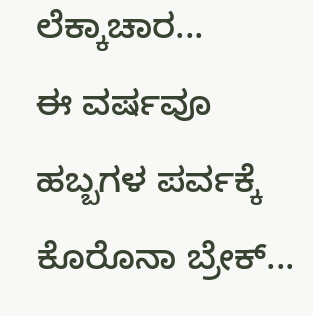ಲೆಕ್ಕಾಚಾರ...
ಈ ವರ್ಷವೂ ಹಬ್ಬಗಳ ಪರ್ವಕ್ಕೆ ಕೊರೊನಾ ಬ್ರೇಕ್...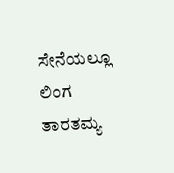ಸೇನೆಯಲ್ಲೂ ಲಿಂಗ ತಾರತಮ್ಯ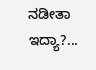ನಡೀತಾ ಇದ್ಯಾ?...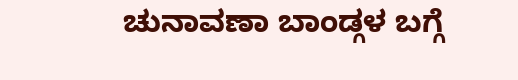ಚುನಾವಣಾ ಬಾಂಡ್ಗಳ ಬಗ್ಗೆ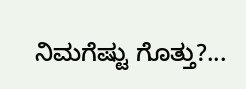ನಿಮಗೆಷ್ಟು ಗೊತ್ತು?...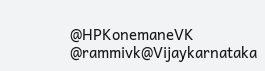@HPKonemaneVK
@rammivk@Vijaykarnataka